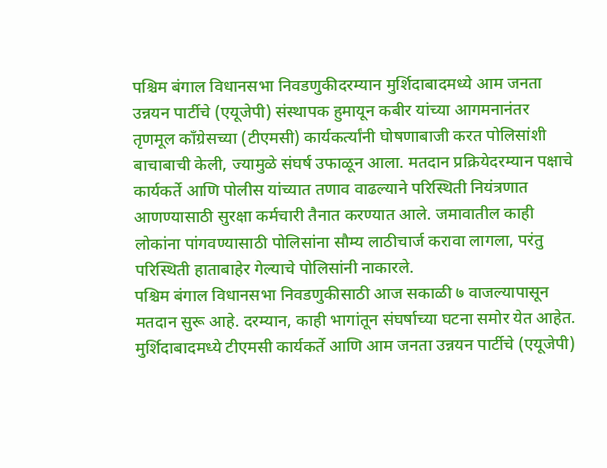पश्चिम बंगाल विधानसभा निवडणुकीदरम्यान मुर्शिदाबादमध्ये आम जनता उन्नयन पार्टीचे (एयूजेपी) संस्थापक हुमायून कबीर यांच्या आगमनानंतर तृणमूल काँग्रेसच्या (टीएमसी) कार्यकर्त्यांनी घोषणाबाजी करत पोलिसांशी बाचाबाची केली, ज्यामुळे संघर्ष उफाळून आला. मतदान प्रक्रियेदरम्यान पक्षाचे कार्यकर्ते आणि पोलीस यांच्यात तणाव वाढल्याने परिस्थिती नियंत्रणात आणण्यासाठी सुरक्षा कर्मचारी तैनात करण्यात आले. जमावातील काही लोकांना पांगवण्यासाठी पोलिसांना सौम्य लाठीचार्ज करावा लागला, परंतु परिस्थिती हाताबाहेर गेल्याचे पोलिसांनी नाकारले.
पश्चिम बंगाल विधानसभा निवडणुकीसाठी आज सकाळी ७ वाजल्यापासून मतदान सुरू आहे. दरम्यान, काही भागांतून संघर्षाच्या घटना समोर येत आहेत. मुर्शिदाबादमध्ये टीएमसी कार्यकर्ते आणि आम जनता उन्नयन पार्टीचे (एयूजेपी)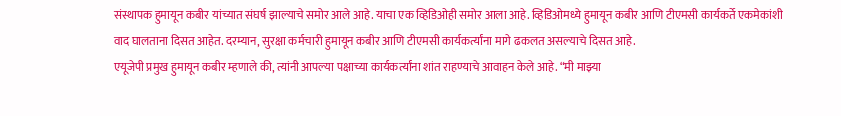संस्थापक हुमायून कबीर यांच्यात संघर्ष झाल्याचे समोर आले आहे. याचा एक व्हिडिओही समोर आला आहे. व्हिडिओमध्ये हुमायून कबीर आणि टीएमसी कार्यकर्ते एकमेकांशी वाद घालताना दिसत आहेत. दरम्यान, सुरक्षा कर्मचारी हुमायून कबीर आणि टीएमसी कार्यकर्त्यांना मागे ढकलत असल्याचे दिसत आहे.
एयूजेपी प्रमुख हुमायून कबीर म्हणाले की, त्यांनी आपल्या पक्षाच्या कार्यकर्त्यांना शांत राहण्याचे आवाहन केले आहे. “मी माझ्या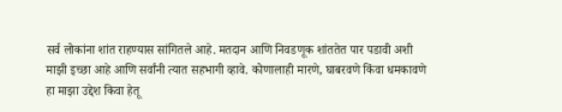सर्व लोकांना शांत राहण्यास सांगितले आहे. मतदान आणि निवडणूक शांततेत पार पडावी अशी माझी इच्छा आहे आणि सर्वांनी त्यात सहभागी व्हावे. कोणालाही मारणे, घाबरवणे किंवा धमकावणे हा माझा उद्देश किवा हेतू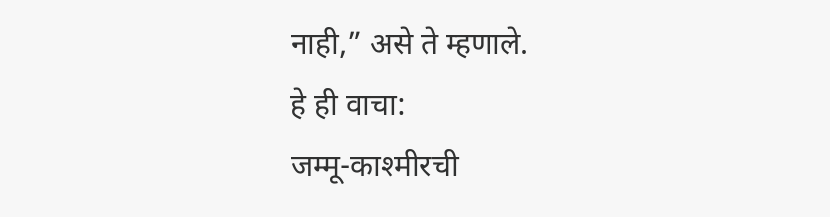नाही,” असे ते म्हणाले.
हे ही वाचा:
जम्मू-काश्मीरची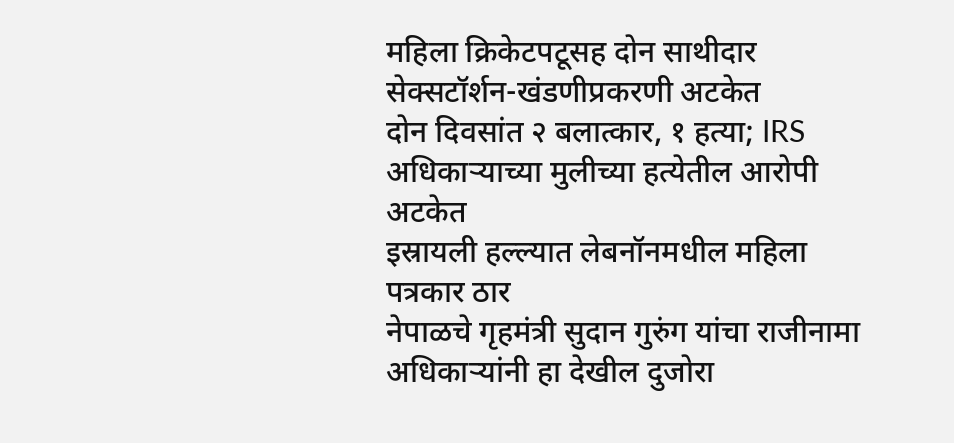महिला क्रिकेटपटूसह दोन साथीदार सेक्सटॉर्शन-खंडणीप्रकरणी अटकेत
दोन दिवसांत २ बलात्कार, १ हत्या; IRS अधिकाऱ्याच्या मुलीच्या हत्येतील आरोपी अटकेत
इस्रायली हल्ल्यात लेबनॉनमधील महिला पत्रकार ठार
नेपाळचे गृहमंत्री सुदान गुरुंग यांचा राजीनामा
अधिकाऱ्यांनी हा देखील दुजोरा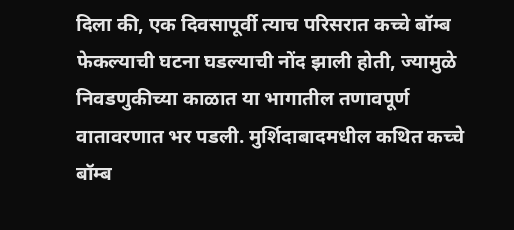दिला की, एक दिवसापूर्वी त्याच परिसरात कच्चे बॉम्ब फेकल्याची घटना घडल्याची नोंद झाली होती, ज्यामुळे निवडणुकीच्या काळात या भागातील तणावपूर्ण वातावरणात भर पडली. मुर्शिदाबादमधील कथित कच्चे बॉम्ब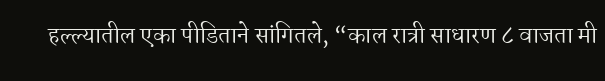हल्ल्यातील एका पीडिताने सांगितले, “काल रात्री साधारण ८ वाजता मी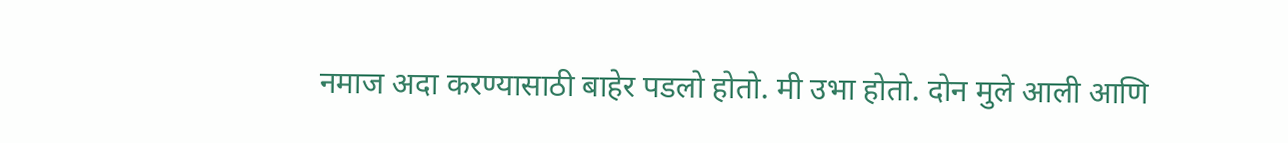नमाज अदा करण्यासाठी बाहेर पडलो होतो. मी उभा होतो. दोन मुले आली आणि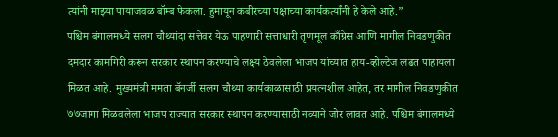त्यांनी माझ्या पायाजवळ बॉम्ब फेकला. हुमायून कबीरच्या पक्षाच्या कार्यकर्त्यांनी हे केले आहे.”
पश्चिम बंगालमध्ये सलग चौथ्यांदा सत्तेवर येऊ पाहणारी सत्ताधारी तृणमूल काँग्रेस आणि मागील निवडणुकीत दमदार कामगिरी करून सरकार स्थापन करण्याचे लक्ष्य ठेवलेला भाजप यांच्यात हाय-व्होल्टेज लढत पाहायला मिळत आहे. मुख्यमंत्री ममता बॅनर्जी सलग चौथ्या कार्यकाळासाठी प्रयत्नशील आहेत, तर मागील निवडणुकीत ७७जागा मिळवलेला भाजप राज्यात सरकार स्थापन करण्यासाठी नव्याने जोर लावत आहे. पश्चिम बंगालमध्ये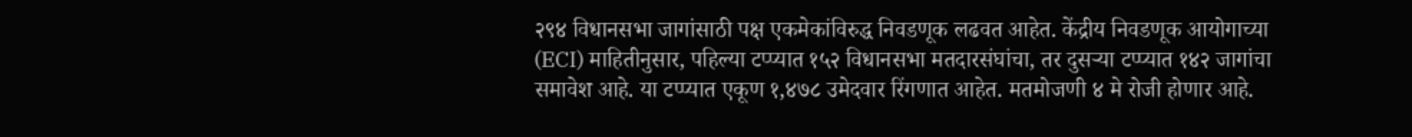२९४ विधानसभा जागांसाठी पक्ष एकमेकांविरुद्ध निवडणूक लढवत आहेत. केंद्रीय निवडणूक आयोगाच्या (ECI) माहितीनुसार, पहिल्या टप्प्यात १५२ विधानसभा मतदारसंघांचा, तर दुसऱ्या टप्प्यात १४२ जागांचा समावेश आहे. या टप्प्यात एकूण १,४७८ उमेदवार रिंगणात आहेत. मतमोजणी ४ मे रोजी होणार आहे.